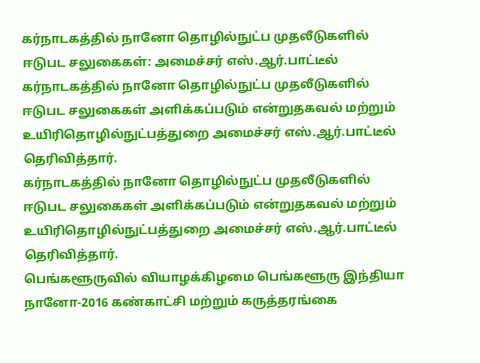கர்நாடகத்தில் நானோ தொழில்நுட்ப முதலீடுகளில் ஈடுபட சலுகைகள்: அமைச்சர் எஸ்.ஆர்.பாட்டீல்
கர்நாடகத்தில் நானோ தொழில்நுட்ப முதலீடுகளில் ஈடுபட சலுகைகள் அளிக்கப்படும் என்றுதகவல் மற்றும் உயிரிதொழில்நுட்பத்துறை அமைச்சர் எஸ்.ஆர்.பாட்டீல் தெரிவித்தார்.
கர்நாடகத்தில் நானோ தொழில்நுட்ப முதலீடுகளில் ஈடுபட சலுகைகள் அளிக்கப்படும் என்றுதகவல் மற்றும் உயிரிதொழில்நுட்பத்துறை அமைச்சர் எஸ்.ஆர்.பாட்டீல் தெரிவித்தார்.
பெங்களூருவில் வியாழக்கிழமை பெங்களூரு இந்தியா நானோ-2016 கண்காட்சி மற்றும் கருத்தரங்கை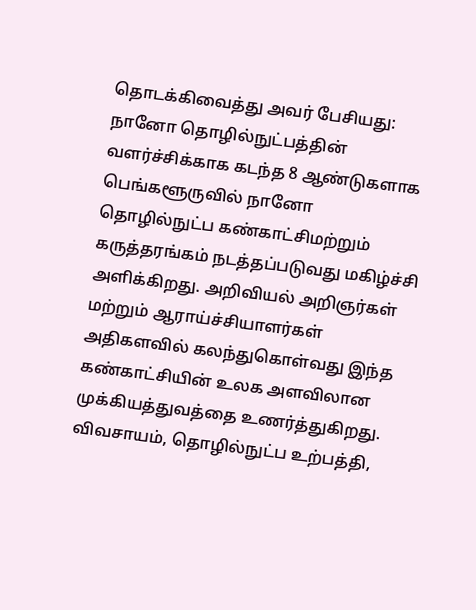தொடக்கிவைத்து அவர் பேசியது: நானோ தொழில்நுட்பத்தின் வளர்ச்சிக்காக கடந்த 8 ஆண்டுகளாக பெங்களூருவில் நானோ தொழில்நுட்ப கண்காட்சிமற்றும் கருத்தரங்கம் நடத்தப்படுவது மகிழ்ச்சி அளிக்கிறது. அறிவியல் அறிஞர்கள் மற்றும் ஆராய்ச்சியாளர்கள் அதிகளவில் கலந்துகொள்வது இந்த கண்காட்சியின் உலக அளவிலான முக்கியத்துவத்தை உணர்த்துகிறது. விவசாயம், தொழில்நுட்ப உற்பத்தி,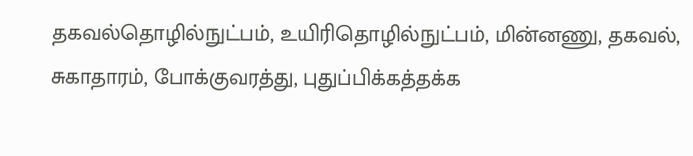தகவல்தொழில்நுட்பம், உயிரிதொழில்நுட்பம், மின்னணு, தகவல், சுகாதாரம், போக்குவரத்து, புதுப்பிக்கத்தக்க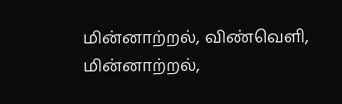மின்னாற்றல், விண்வெளி, மின்னாற்றல்,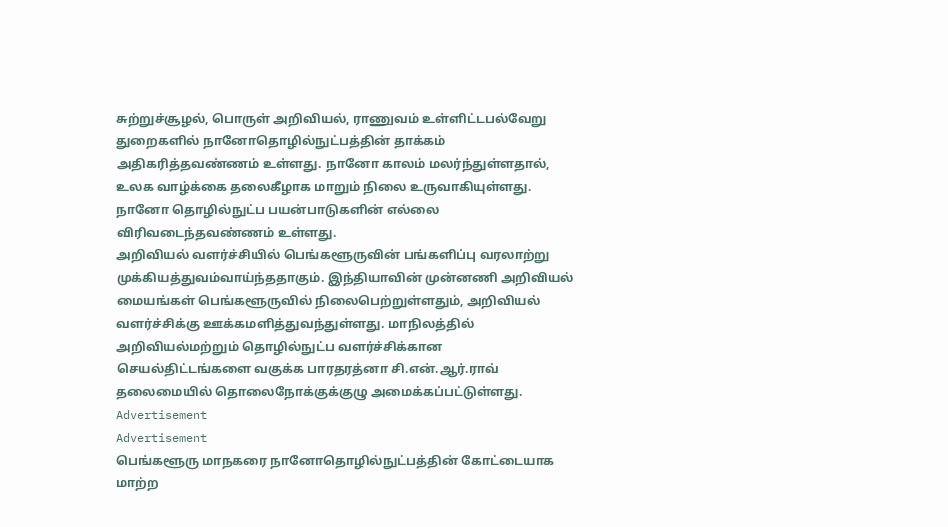சுற்றுச்சூழல், பொருள் அறிவியல், ராணுவம் உள்ளிட்டபல்வேறு துறைகளில் நானோதொழில்நுட்பத்தின் தாக்கம் அதிகரித்தவண்ணம் உள்ளது. நானோ காலம் மலர்ந்துள்ளதால், உலக வாழ்க்கை தலைகீழாக மாறும் நிலை உருவாகியுள்ளது. நானோ தொழில்நுட்ப பயன்பாடுகளின் எல்லை விரிவடைந்தவண்ணம் உள்ளது.
அறிவியல் வளர்ச்சியில் பெங்களூருவின் பங்களிப்பு வரலாற்று முக்கியத்துவம்வாய்ந்ததாகும். இந்தியாவின் முன்னணி அறிவியல் மையங்கள் பெங்களூருவில் நிலைபெற்றுள்ளதும், அறிவியல் வளர்ச்சிக்கு ஊக்கமளித்துவந்துள்ளது. மாநிலத்தில் அறிவியல்மற்றும் தொழில்நுட்ப வளர்ச்சிக்கான செயல்திட்டங்களை வகுக்க பாரதரத்னா சி.என்.ஆர்.ராவ் தலைமையில் தொலைநோக்குக்குழு அமைக்கப்பட்டுள்ளது.
Advertisement
Advertisement
பெங்களூரு மாநகரை நானோதொழில்நுட்பத்தின் கோட்டையாக மாற்ற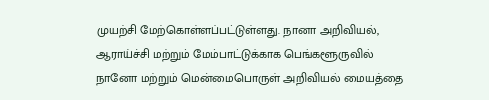முயற்சி மேற்கொள்ளப்பட்டுள்ளது. நானா அறிவியல், ஆராய்ச்சி மற்றும் மேம்பாட்டுக்காக பெங்களூருவில் நானோ மற்றும் மென்மைபொருள் அறிவியல் மையத்தை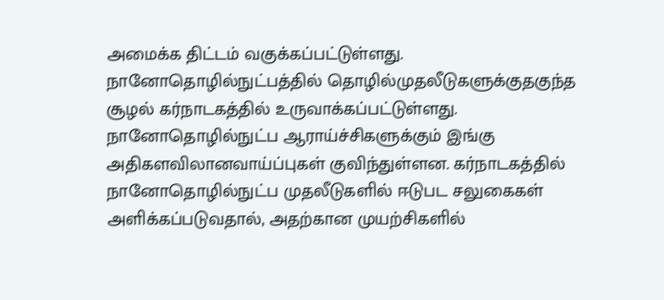அமைக்க திட்டம் வகுக்கப்பட்டுள்ளது. நானோதொழில்நுட்பத்தில் தொழில்முதலீடுகளுக்குதகுந்த சூழல் கர்நாடகத்தில் உருவாக்கப்பட்டுள்ளது. நானோதொழில்நுட்ப ஆராய்ச்சிகளுக்கும் இங்கு அதிகளவிலானவாய்ப்புகள் குவிந்துள்ளன. கர்நாடகத்தில் நானோதொழில்நுட்ப முதலீடுகளில் ஈடுபட சலுகைகள் அளிக்கப்படுவதால், அதற்கான முயற்சிகளில்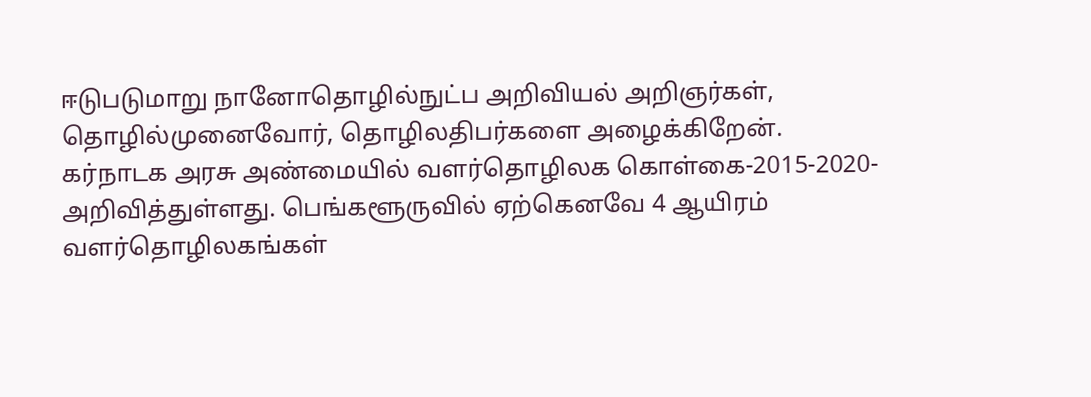ஈடுபடுமாறு நானோதொழில்நுட்ப அறிவியல் அறிஞர்கள், தொழில்முனைவோர், தொழிலதிபர்களை அழைக்கிறேன்.
கர்நாடக அரசு அண்மையில் வளர்தொழிலக கொள்கை-2015-2020- அறிவித்துள்ளது. பெங்களூருவில் ஏற்கெனவே 4 ஆயிரம் வளர்தொழிலகங்கள்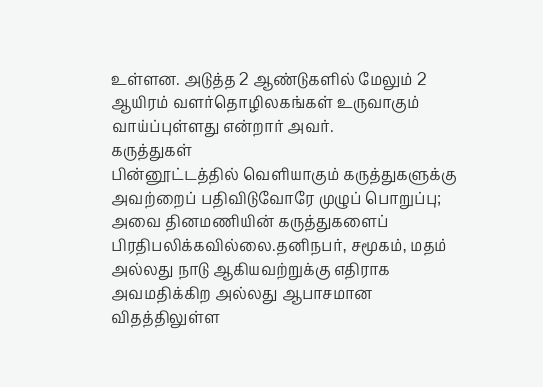உள்ளன. அடுத்த 2 ஆண்டுகளில் மேலும் 2 ஆயிரம் வளர்தொழிலகங்கள் உருவாகும் வாய்ப்புள்ளது என்றார் அவர்.
கருத்துகள்
பின்னூட்டத்தில் வெளியாகும் கருத்துகளுக்கு அவற்றைப் பதிவிடுவோரே முழுப் பொறுப்பு; அவை தினமணியின் கருத்துகளைப் பிரதிபலிக்கவில்லை.தனிநபர், சமூகம், மதம் அல்லது நாடு ஆகியவற்றுக்கு எதிராக அவமதிக்கிற அல்லது ஆபாசமான விதத்திலுள்ள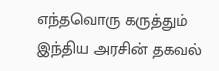எந்தவொரு கருத்தும் இந்திய அரசின் தகவல்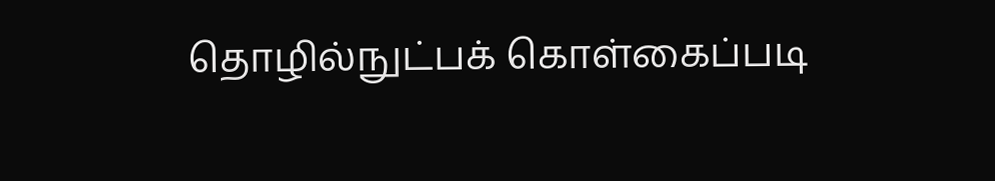தொழில்நுட்பக் கொள்கைப்படி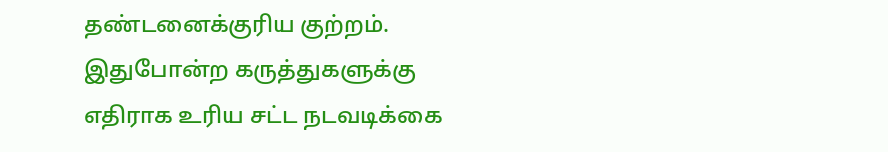தண்டனைக்குரிய குற்றம். இதுபோன்ற கருத்துகளுக்கு எதிராக உரிய சட்ட நடவடிக்கை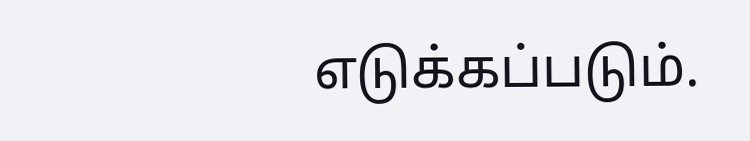எடுக்கப்படும்.